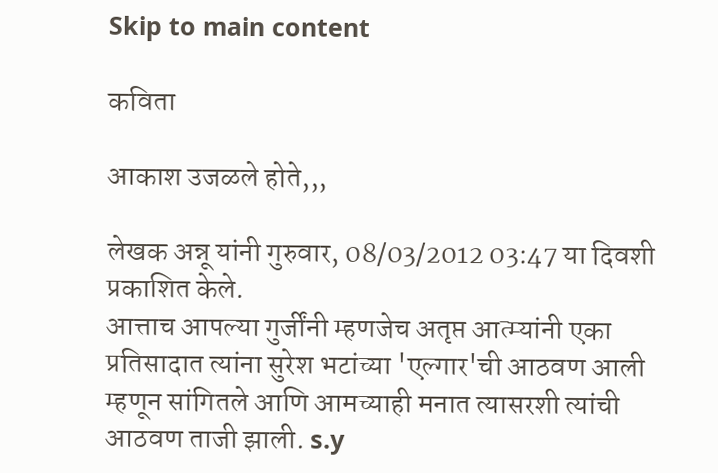Skip to main content

कविता

आकाश उजळले होते,,,

लेखक अन्नू यांनी गुरुवार, 08/03/2012 03:47 या दिवशी प्रकाशित केले.
आत्ताच आपल्या गुर्जींनी म्हणजेच अतृप्त आत्म्यांनी एका प्रतिसादात त्यांना सुरेश भटांच्या 'एल्गार'ची आठवण आली म्हणून सांगितले आणि आमच्याही मनात त्यासरशी त्यांची आठवण ताजी झाली. s.y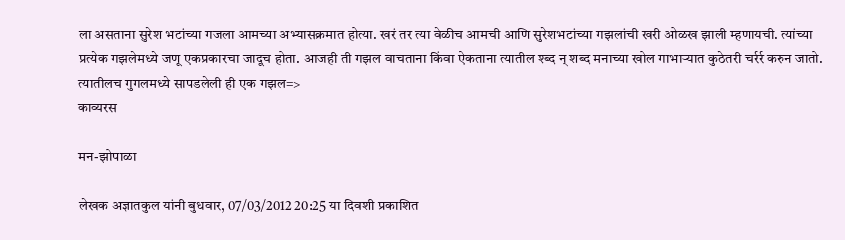ला असताना सुरेश भटांच्या गजला आमच्या अभ्यासक्रमात होत्या. खरं तर त्या वेळीच आमची आणि सुरेशभटांच्या गझलांची खरी ओळख झाली म्हणायची. त्यांच्या प्रत्येक गझलेमध्ये जणू एकप्रकारचा जादूच होता. आजही ती गझल वाचताना किंवा ऐकताना त्यातील श्ब्द न् शब्द मनाच्या खोल गाभार्‍यात कुठेतरी चर्रर्र करुन जातो. त्यातीलच गुगलमध्ये सापडलेली ही एक गझल=>
काव्यरस

मन-झोपाळा

लेखक अज्ञातकुल यांनी बुधवार, 07/03/2012 20:25 या दिवशी प्रकाशित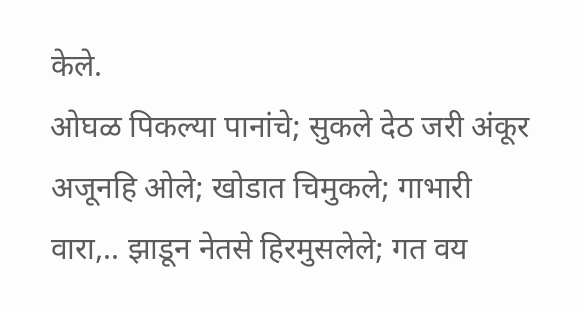केले.
ओघळ पिकल्या पानांचे; सुकले देठ जरी अंकूर अजूनहि ओले; खोडात चिमुकले; गाभारी वारा,.. झाडून नेतसे हिरमुसलेले; गत वय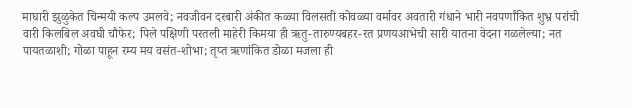माघारी झुळुकेत चिन्मयी कल्प उमलवे; नवजीवन दरबारी अंकीत कळ्या विलसती कोवळ्या वर्मावर अवतारी गंधाने भारी नवपर्णांकित शुभ्र परांची वारी किलबिल अवघी चौफेर; पिले पक्षिणी परतली माहेरी किमया ही ऋतु-तारुण्यबहर-रत प्रणयआभेची सारी यातना वेदना गळलेल्या; नत पायतळाशी; गोळा पाहून रम्य मय वसंत-शोभा; तृप्त ऋणांकित डोळा मजला ही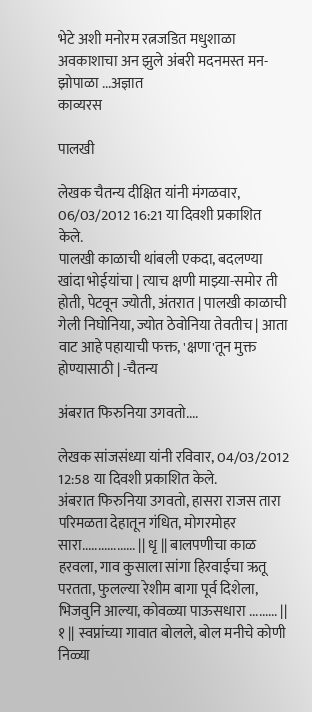भेटे अशी मनोरम रत्नजडित मधुशाळा अवकाशाचा अन झुले अंबरी मदनमस्त मन-झोपाळा ...अज्ञात
काव्यरस

पालखी

लेखक चैतन्य दीक्षित यांनी मंगळवार, 06/03/2012 16:21 या दिवशी प्रकाशित केले.
पालखी काळाची थांबली एकदा, बदलण्या खांदा भोईयांचा | त्याच क्षणी माझ्या-समोर ती होती, पेटवून ज्योती, अंतरात | पालखी काळाची गेली निघोनिया, ज्योत ठेवोनिया तेवतीच | आता वाट आहे पहायाची फक्त, 'क्षणा'तून मुक्त होण्यासाठी | -चैतन्य

अंबरात फिरुनिया उगवतो....

लेखक सांजसंध्या यांनी रविवार, 04/03/2012 12:58 या दिवशी प्रकाशित केले.
अंबरात फिरुनिया उगवतो, हासरा राजस तारा परिमळता देहातून गंधित, मोगरमोहर सारा................. || धृ || बालपणीचा काळ हरवला, गाव कुसाला सांगा हिरवाईचा ऋतू परतता, फुलल्या रेशीम बागा पूर्व दिशेला, भिजवुनि आल्या, कोवळ्या पाऊसधारा ......... || १ || स्वप्नांच्या गावात बोलले, बोल मनीचे कोणी निळ्या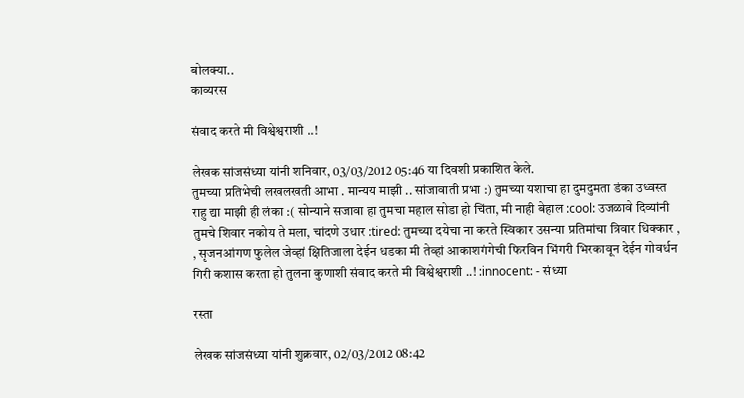बोलक्या..
काव्यरस

संवाद करते मी विश्वेश्वराशी ..!

लेखक सांजसंध्या यांनी शनिवार, 03/03/2012 05:46 या दिवशी प्रकाशित केले.
तुमच्या प्रतिभेची लखलखती आभा . मान्यय माझी .. सांजावाती प्रभा :) तुमच्या यशाचा हा दुमदुमता डंका उध्वस्त राहु द्या माझी ही लंका :( सोन्याने सजावा हा तुमचा महाल सोडा हो चिंता, मी नाही बेहाल :cool: उजळावे दिव्यांनी तुमचे शिवार नकोय ते मला, चांदणे उधार :tired: तुमच्या दयेचा ना करते स्विकार उसन्या प्रतिमांचा त्रिवार धिक्कार , , सृजनआंगण फुलेल जेव्हां क्षितिजाला देईन धडका मी तेव्हां आकाशगंगेची फिरविन भिंगरी भिरकावून देईन गोवर्धन गिरी कशास करता हो तुलना कुणाशी संवाद करते मी विश्वेश्वराशी ..! :innocent: - संध्या

रस्ता

लेखक सांजसंध्या यांनी शुक्रवार, 02/03/2012 08:42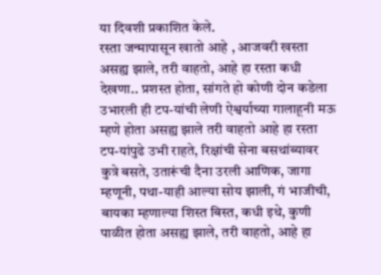या दिवशी प्रकाशित केले.
रस्ता जन्मापासून खातो आहे , आजवरी खस्ता असह्य झाले, तरी वाहतो, आहे हा रस्ता कधी देखणा.. प्रशस्त होता, सांगते हो कोणी दोन कडेला उभारली ही टप-यांची लेणी ऐश्वर्याच्या गालाहूनी मऊ म्हणे होता असह्य झाले तरी वाहतो आहे हा रस्ता टप-यांपुढे उभी राहते, रिक्षांची सेना बसथांब्यावर कुत्रे बसते, उतारूंची दैना उरली आणिक, जागा म्हणूनी, पथा-याही आल्या सोय झाली, गं भाजीची, बायका म्हणाल्या शिस्त बिस्त, कधी इथे, कुणी पाळीत होता असह्य झाले, तरी वाहतो, आहे हा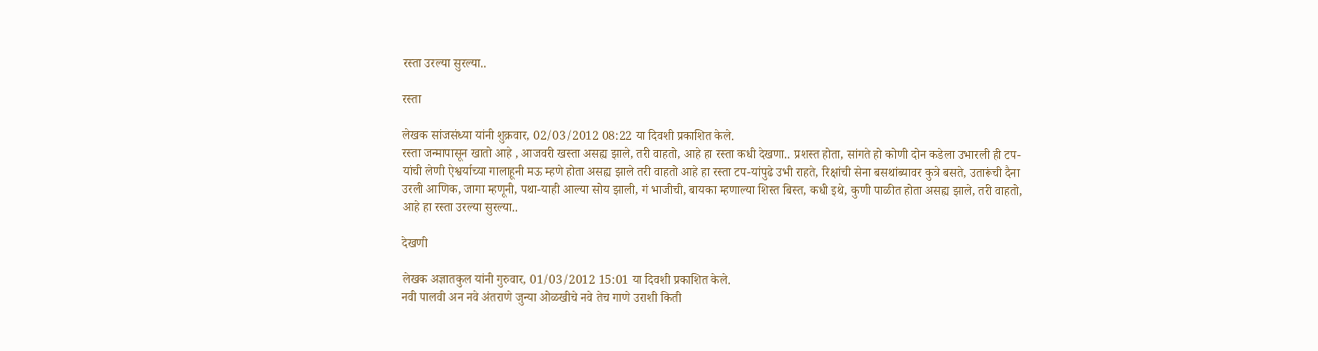रस्ता उरल्या सुरल्या..

रस्ता

लेखक सांजसंध्या यांनी शुक्रवार, 02/03/2012 08:22 या दिवशी प्रकाशित केले.
रस्ता जन्मापासून खातो आहे , आजवरी खस्ता असह्य झाले, तरी वाहतो, आहे हा रस्ता कधी देखणा.. प्रशस्त होता, सांगते हो कोणी दोन कडेला उभारली ही टप-यांची लेणी ऐश्वर्याच्या गालाहूनी मऊ म्हणे होता असह्य झाले तरी वाहतो आहे हा रस्ता टप-यांपुढे उभी राहते, रिक्षांची सेना बसथांब्यावर कुत्रे बसते, उतारूंची दैना उरली आणिक, जागा म्हणूनी, पथा-याही आल्या सोय झाली, गं भाजीची, बायका म्हणाल्या शिस्त बिस्त, कधी इथे, कुणी पाळीत होता असह्य झाले, तरी वाहतो, आहे हा रस्ता उरल्या सुरल्या..

देखणी

लेखक अज्ञातकुल यांनी गुरुवार, 01/03/2012 15:01 या दिवशी प्रकाशित केले.
नवी पालवी अन नवे अंतराणे जुन्या ओळखीचे नवे तेच गाणे उराशी किती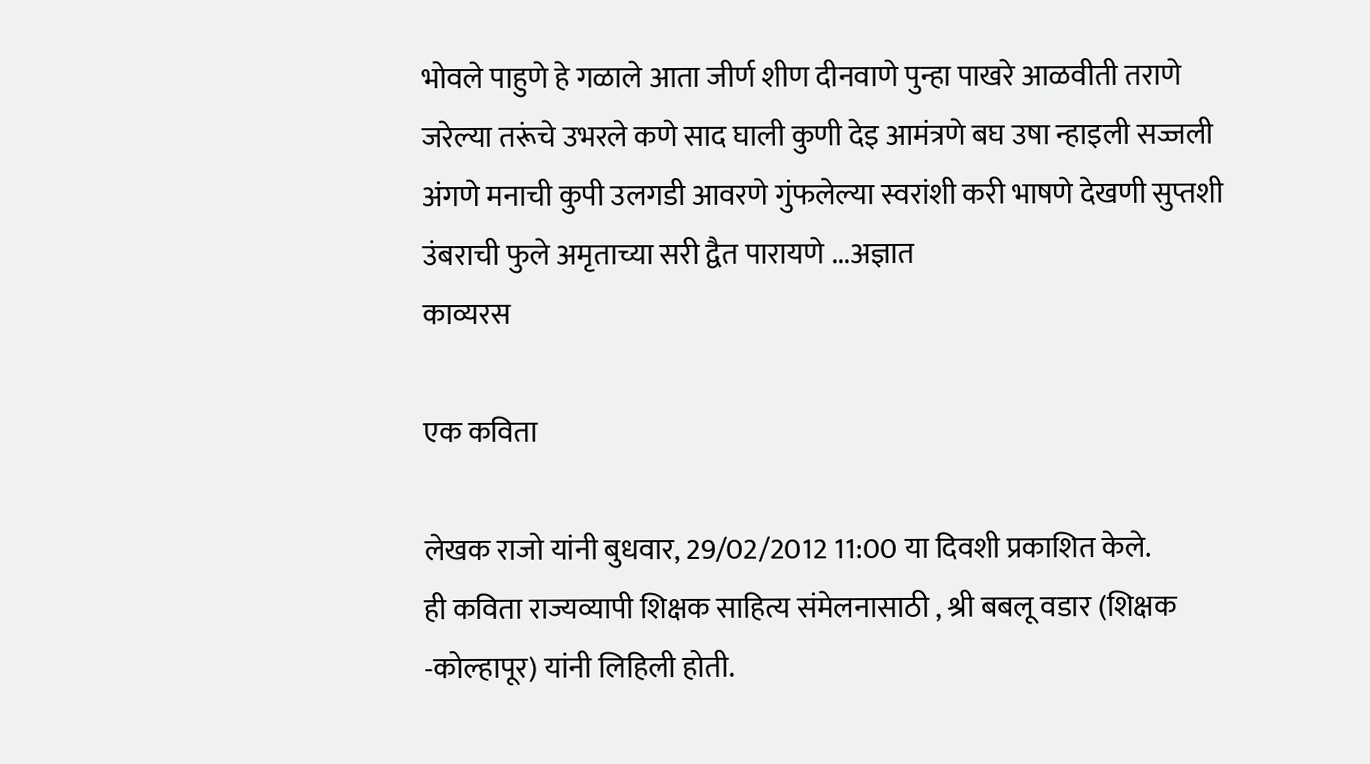भोवले पाहुणे हे गळाले आता जीर्ण शीण दीनवाणे पुन्हा पाखरे आळवीती तराणे जरेल्या तरूंचे उभरले कणे साद घाली कुणी देइ आमंत्रणे बघ उषा न्हाइली सज्जली अंगणे मनाची कुपी उलगडी आवरणे गुंफलेल्या स्वरांशी करी भाषणे देखणी सुप्तशी उंबराची फुले अमृताच्या सरी द्वैत पारायणे ...अज्ञात
काव्यरस

एक कविता

लेखक राजो यांनी बुधवार, 29/02/2012 11:00 या दिवशी प्रकाशित केले.
ही कविता राज्यव्यापी शिक्षक साहित्य संमेलनासाठी , श्री बबलू वडार (शिक्षक -कोल्हापूर) यांनी लिहिली होती.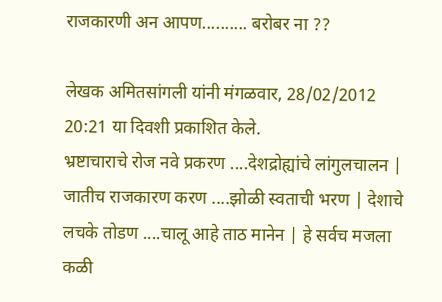राजकारणी अन आपण.......... बरोबर ना ??

लेखक अमितसांगली यांनी मंगळवार, 28/02/2012 20:21 या दिवशी प्रकाशित केले.
भ्रष्टाचाराचे रोज नवे प्रकरण ....देशद्रोह्यांचे लांगुलचालन | जातीच राजकारण करण ....झोळी स्वताची भरण | देशाचे लचके तोडण ....चालू आहे ताठ मानेन | हे सर्वच मजला कळी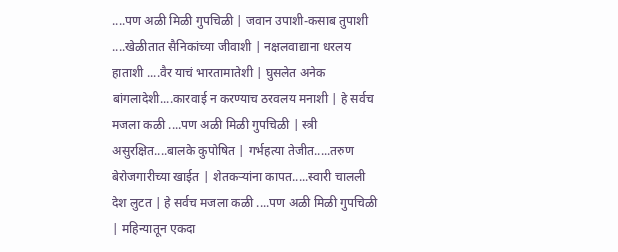....पण अळी मिळी गुपचिळी | जवान उपाशी-कसाब तुपाशी ....खेळीतात सैनिकांच्या जीवाशी | नक्षलवाद्याना धरलय हाताशी ....वैर याचं भारतामातेशी | घुसलेत अनेक बांगलादेशी....कारवाई न करण्याच ठरवलय मनाशी | हे सर्वच मजला कळी ....पण अळी मिळी गुपचिळी | स्त्री असुरक्षित....बालके कुपोषित | गर्भहत्या तेजीत.....तरुण बेरोजगारीच्या खाईत | शेतकऱ्यांना कापत.....स्वारी चालली देश लुटत | हे सर्वच मजला कळी ....पण अळी मिळी गुपचिळी | महिन्यातून एकदा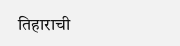तिहाराची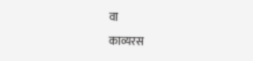वा
काव्यरस